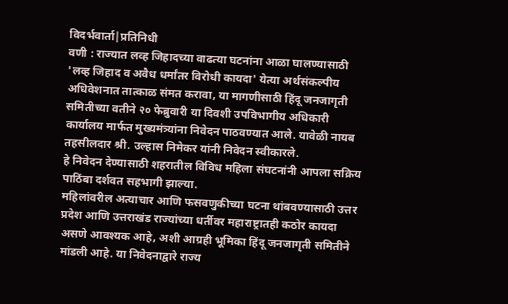विदर्भवार्ता|प्रतिनिधी
वणी : राज्यात लव्ह जिहादच्या वाढत्या घटनांना आळा घालण्यासाठी 'लव्ह जिहाद व अवैध धर्मांतर विरोधी कायदा' येत्या अर्थसंकल्पीय अधिवेशनात तात्काळ संमत करावा, या मागणीसाठी हिंदू जनजागृती समितीच्या वतीने २० फेब्रुवारी या दिवशी उपविभागीय अधिकारी कार्यालय मार्फत मुख्यमंत्र्यांना निवेदन पाठवण्यात आले. यावेळी नायब तहसीलदार श्री. उल्हास निमेकर यांनी निवेदन स्वीकारले.
हे निवेदन देण्यासाठी शहरातील विविध महिला संघटनांनी आपला सक्रिय पाठिंबा दर्शवत सहभागी झाल्या.
महिलांवरील अत्याचार आणि फसवणुकीच्या घटना थांबवण्यासाठी उत्तर प्रदेश आणि उत्तराखंड राज्यांच्या धर्तीवर महाराष्ट्रातही कठोर कायदा असणे आवश्यक आहे, अशी आग्रही भूमिका हिंदू जनजागृती समितीने मांडली आहे. या निवेदनाद्वारे राज्य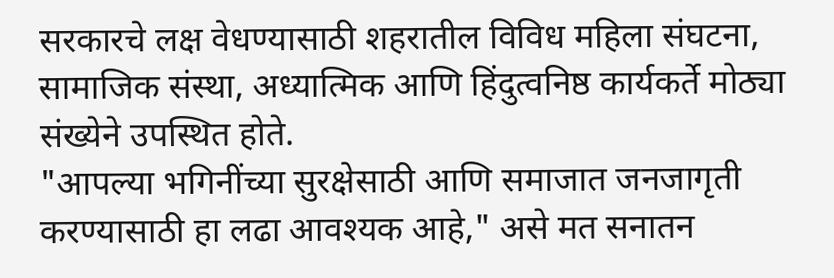सरकारचे लक्ष वेधण्यासाठी शहरातील विविध महिला संघटना, सामाजिक संस्था, अध्यात्मिक आणि हिंदुत्वनिष्ठ कार्यकर्ते मोठ्या संख्येने उपस्थित होते.
"आपल्या भगिनींच्या सुरक्षेसाठी आणि समाजात जनजागृती करण्यासाठी हा लढा आवश्यक आहे," असे मत सनातन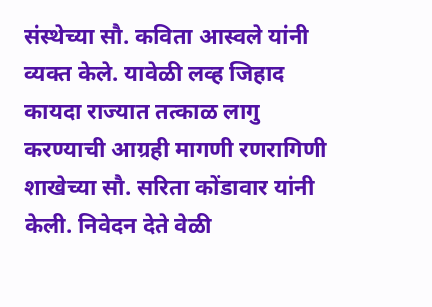संस्थेच्या सौ. कविता आस्वले यांनी व्यक्त केले. यावेळी लव्ह जिहाद कायदा राज्यात तत्काळ लागु करण्याची आग्रही मागणी रणरागिणी शाखेच्या सौ. सरिता कोंडावार यांनी केली. निवेदन देते वेळी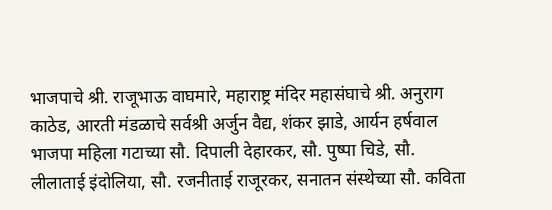भाजपाचे श्री. राजूभाऊ वाघमारे, महाराष्ट्र मंदिर महासंघाचे श्री. अनुराग काठेड, आरती मंडळाचे सर्वश्री अर्जुन वैद्य, शंकर झाडे, आर्यन हर्षवाल भाजपा महिला गटाच्या सौ. दिपाली देहारकर, सौ. पुष्पा चिडे, सौ. लीलाताई इंदोलिया, सौ. रजनीताई राजूरकर, सनातन संस्थेच्या सौ. कविता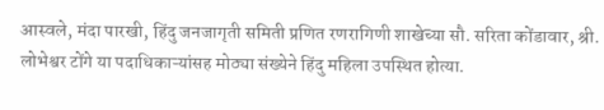आस्वले, मंदा पारखी, हिंदु जनजागृती समिती प्रणित रणरागिणी शाखेच्या सौ. सरिता कोंडावार, श्री. लोभेश्वर टोंगे या पदाधिकाऱ्यांसह मोठ्या संख्येने हिंदु महिला उपस्थित होत्या.